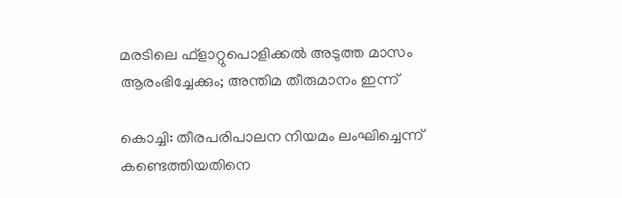മരടിലെ ഫ്ളാറ്റുപൊളിക്കല്‍ അടുത്ത മാസം ആരംഭിച്ചേക്കും; അന്തിമ തീരുമാനം ഇന്ന്

കൊച്ചി: തീരപരിപാലന നിയമം ലംഘിച്ചെന്ന് കണ്ടെത്തിയതിനെ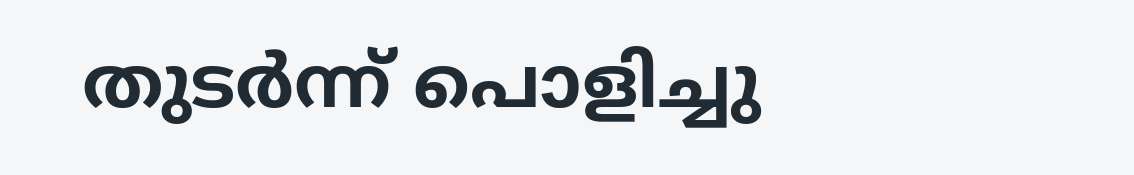തുടര്‍ന്ന് പൊളിച്ചു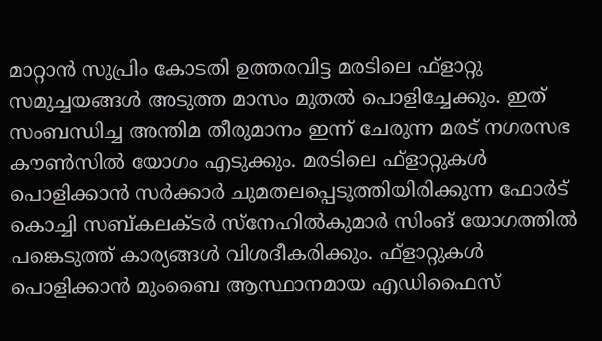മാറ്റാന്‍ സുപ്രിം കോടതി ഉത്തരവിട്ട മരടിലെ ഫ്ളാറ്റു സമുച്ചയങ്ങള്‍ അടുത്ത മാസം മുതല്‍ പൊളിച്ചേക്കും. ഇത് സംബന്ധിച്ച അന്തിമ തീരുമാനം ഇന്ന് ചേരുന്ന മരട് നഗരസഭ കൗണ്‍സില്‍ യോഗം എടുക്കും. മരടിലെ ഫ്ളാറ്റുകള്‍ പൊളിക്കാന്‍ സര്‍ക്കാര്‍ ചുമതലപ്പെടുത്തിയിരിക്കുന്ന ഫോര്‍ട് കൊച്ചി സബ്കലക്ടര്‍ സ്‌നേഹില്‍കുമാര്‍ സിംങ് യോഗത്തില്‍ പങ്കെടുത്ത് കാര്യങ്ങള്‍ വിശദീകരിക്കും. ഫ്ളാറ്റുകള്‍ പൊളിക്കാന്‍ മുംബൈ ആസ്ഥാനമായ എഡിഫൈസ്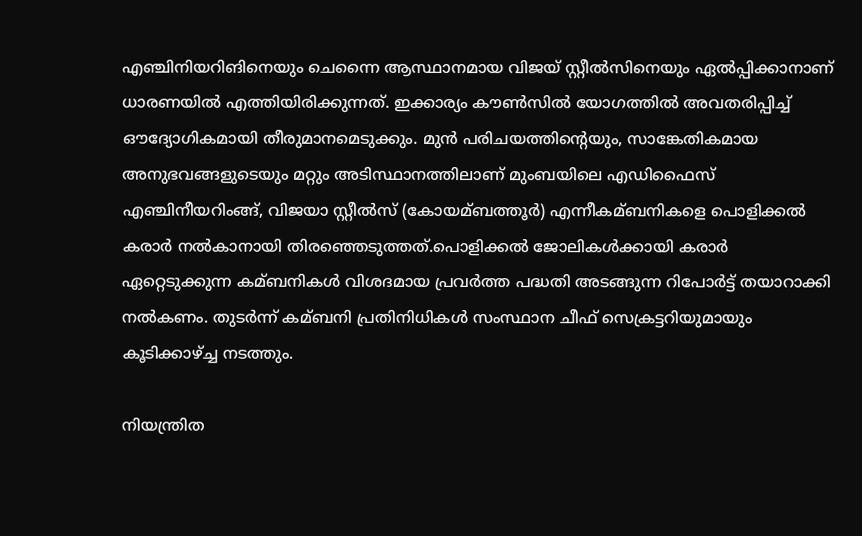എഞ്ചിനിയറിങിനെയും ചെന്നൈ ആസ്ഥാനമായ വിജയ് സ്റ്റീല്‍സിനെയും ഏല്‍പ്പിക്കാനാണ് ധാരണയില്‍ എത്തിയിരിക്കുന്നത്. ഇക്കാര്യം കൗണ്‍സില്‍ യോഗത്തില്‍ അവതരിപ്പിച്ച്‌ ഔദ്യോഗികമായി തീരുമാനമെടുക്കും. മുന്‍ പരിചയത്തിന്റെയും, സാങ്കേതികമായ അനുഭവങ്ങളുടെയും മറ്റും അടിസ്ഥാനത്തിലാണ് മുംബയിലെ എഡിഫൈസ് എഞ്ചിനീയറിംങ്ങ്, വിജയാ സ്റ്റീല്‍സ് (കോയമ്ബത്തൂര്‍) എന്നീകമ്ബനികളെ പൊളിക്കല്‍ കരാര്‍ നല്‍കാനായി തിരഞ്ഞെടുത്തത്.പൊളിക്കല്‍ ജോലികള്‍ക്കായി കരാര്‍ ഏറ്റെടുക്കുന്ന കമ്ബനികള്‍ വിശദമായ പ്രവര്‍ത്ത പദ്ധതി അടങ്ങുന്ന റിപോര്‍ട്ട് തയാറാക്കി നല്‍കണം. തുടര്‍ന്ന് കമ്ബനി പ്രതിനിധികള്‍ സംസ്ഥാന ചീഫ് സെക്രട്ടറിയുമായും കൂടിക്കാഴ്ച്ച നടത്തും.

നിയന്ത്രിത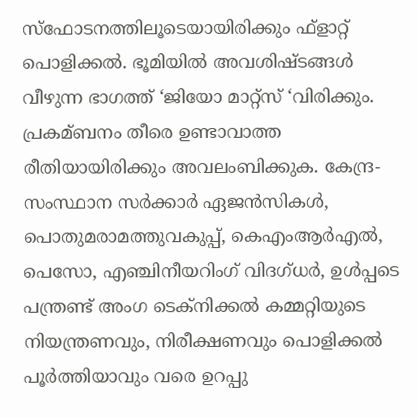സ്ഫോടനത്തിലൂടെയായിരിക്കും ഫ്ളാറ്റ് പൊളിക്കല്‍. ഭൂമിയില്‍ അവശിഷ്ടങ്ങള്‍ വീഴുന്ന ഭാഗത്ത് ‘ജിയോ മാറ്റ്സ് ‘വിരിക്കും. പ്രകമ്ബനം തീരെ ഉണ്ടാവാത്ത രീതിയായിരിക്കും അവലംബിക്കുക. കേന്ദ്ര-സംസ്ഥാന സര്‍ക്കാര്‍ ഏജന്‍സികള്‍, പൊതുമരാമത്തുവകുപ്പ്, കെഎംആര്‍എല്‍, പെസോ, എഞ്ചിനീയറിംഗ് വിദഗ്ധര്‍, ഉള്‍പ്പടെ പന്ത്രണ്ട് അംഗ ടെക്നിക്കല്‍ കമ്മറ്റിയുടെ നിയന്ത്രണവും, നിരീക്ഷണവും പൊളിക്കല്‍ പൂര്‍ത്തിയാവും വരെ ഉറപ്പു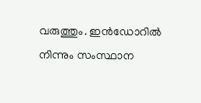വരുത്തും. ഇന്‍ഡോറില്‍ നിന്നും സംസ്ഥാന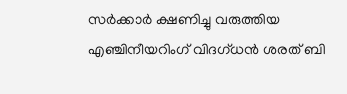സര്‍ക്കാര്‍ ക്ഷണിച്ചു വരുത്തിയ എഞ്ചിനീയറിംഗ് വിദഗ്ധന്‍ ശരത് ബി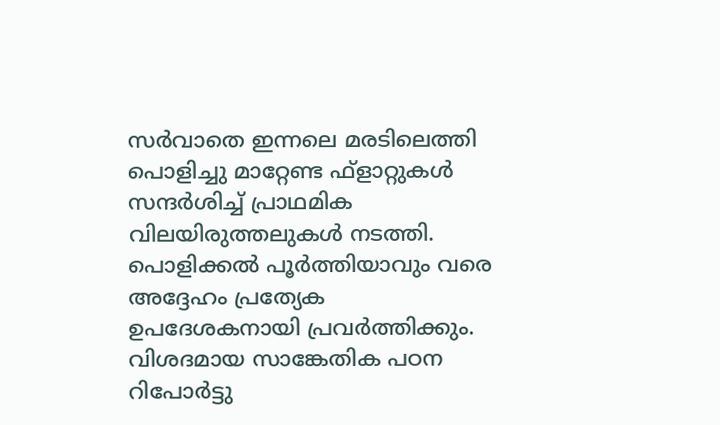സര്‍വാതെ ഇന്നലെ മരടിലെത്തി പൊളിച്ചു മാറ്റേണ്ട ഫ്ളാറ്റുകള്‍ സന്ദര്‍ശിച്ച്‌ പ്രാഥമിക വിലയിരുത്തലുകള്‍ നടത്തി. പൊളിക്കല്‍ പൂര്‍ത്തിയാവും വരെ അദ്ദേഹം പ്രത്യേക ഉപദേശകനായി പ്രവര്‍ത്തിക്കും. വിശദമായ സാങ്കേതിക പഠന റിപോര്‍ട്ടു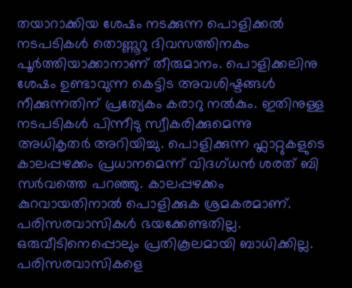തയാറാക്കിയ ശേഷം നടക്കുന്ന പൊളിക്കല്‍ നടപടികള്‍ തൊണ്ണൂറു ദിവസത്തിനകം പൂര്‍ത്തിയാക്കാനാണ് തീരുമാനം. പൊളിക്കലിനു ശേഷം ഉണ്ടാവുന്ന കെട്ടിട അവശിഷ്ടങ്ങള്‍ നീക്കുന്നതിന് പ്രത്യേകം കരാറു നല്‍കും. ഇതിനുള്ള നടപടികള്‍ പിന്നീടു സ്വീകരിക്കുമെന്നു അധികൃതര്‍ അറിയിച്ചു. പൊളിക്കുന്ന ഫ്ലാറ്റുകളുടെ കാലപ്പഴക്കം പ്രധാനമെന്ന് വിദഗ്ധന്‍ ശരത് ബി സര്‍വത്തെ പറഞ്ഞു. കാലപ്പഴക്കം കുറവായതിനാല്‍ പൊളിക്കുക ശ്രമകരമാണ്. പരിസരവാസികള്‍ ഭയക്കേണ്ടതില്ല. ഒരുവീടിനെപ്പൊലും പ്രതികൂലമായി ബാധിക്കില്ല. പരിസരവാസികളെ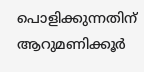പൊളിക്കുന്നതിന് ആറുമണിക്കൂര്‍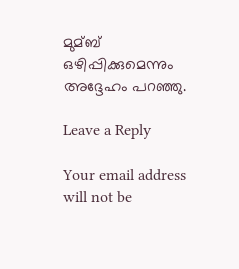മുമ്ബ് ഒഴിപ്പിക്കുമെന്നും അദ്ദേഹം പറഞ്ഞു.

Leave a Reply

Your email address will not be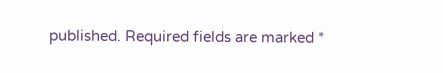published. Required fields are marked *